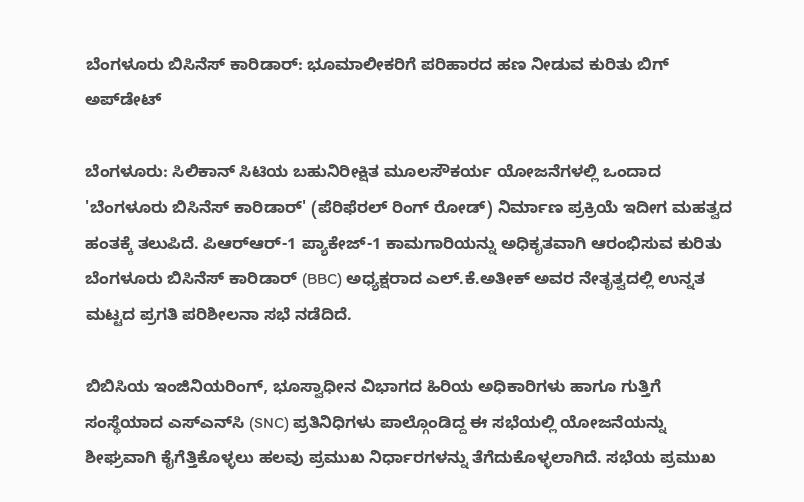ಬೆಂಗಳೂರು ಬಿಸಿನೆಸ್ ಕಾರಿಡಾರ್: ಭೂಮಾಲೀಕರಿಗೆ ಪರಿಹಾರದ ಹಣ ನೀಡುವ ಕುರಿತು ಬಿಗ್‌ ಅಪ್‌ಡೇಟ್‌

ಬೆಂಗಳೂರು: ಸಿಲಿಕಾನ್‌ ಸಿಟಿಯ ಬಹುನಿರೀಕ್ಷಿತ ಮೂಲಸೌಕರ್ಯ ಯೋಜನೆಗಳಲ್ಲಿ ಒಂದಾದ 'ಬೆಂಗಳೂರು ಬಿಸಿನೆಸ್ ಕಾರಿಡಾರ್' (ಪೆರಿಫೆರಲ್ ರಿಂಗ್ ರೋಡ್) ನಿರ್ಮಾಣ ಪ್ರಕ್ರಿಯೆ ಇದೀಗ ಮಹತ್ವದ ಹಂತಕ್ಕೆ ತಲುಪಿದೆ. ಪಿಆರ್‌ಆರ್-1 ಪ್ಯಾಕೇಜ್-1 ಕಾಮಗಾರಿಯನ್ನು ಅಧಿಕೃತವಾಗಿ ಆರಂಭಿಸುವ ಕುರಿತು ಬೆಂಗಳೂರು ಬಿಸಿನೆಸ್ ಕಾರಿಡಾರ್ (BBC) ಅಧ್ಯಕ್ಷರಾದ ಎಲ್.ಕೆ.ಅತೀಕ್ ಅವರ ನೇತೃತ್ವದಲ್ಲಿ ಉನ್ನತ ಮಟ್ಟದ ಪ್ರಗತಿ ಪರಿಶೀಲನಾ ಸಭೆ ನಡೆದಿದೆ.

ಬಿಬಿಸಿಯ ಇಂಜಿನಿಯರಿಂಗ್, ಭೂಸ್ವಾಧೀನ ವಿಭಾಗದ ಹಿರಿಯ ಅಧಿಕಾರಿಗಳು ಹಾಗೂ ಗುತ್ತಿಗೆ ಸಂಸ್ಥೆಯಾದ ಎಸ್‌ಎನ್‌ಸಿ (SNC) ಪ್ರತಿನಿಧಿಗಳು ಪಾಲ್ಗೊಂಡಿದ್ದ ಈ ಸಭೆಯಲ್ಲಿ ಯೋಜನೆಯನ್ನು ಶೀಘ್ರವಾಗಿ ಕೈಗೆತ್ತಿಕೊಳ್ಳಲು ಹಲವು ಪ್ರಮುಖ ನಿರ್ಧಾರಗಳನ್ನು ತೆಗೆದುಕೊಳ್ಳಲಾಗಿದೆ. ಸಭೆಯ ಪ್ರಮುಖ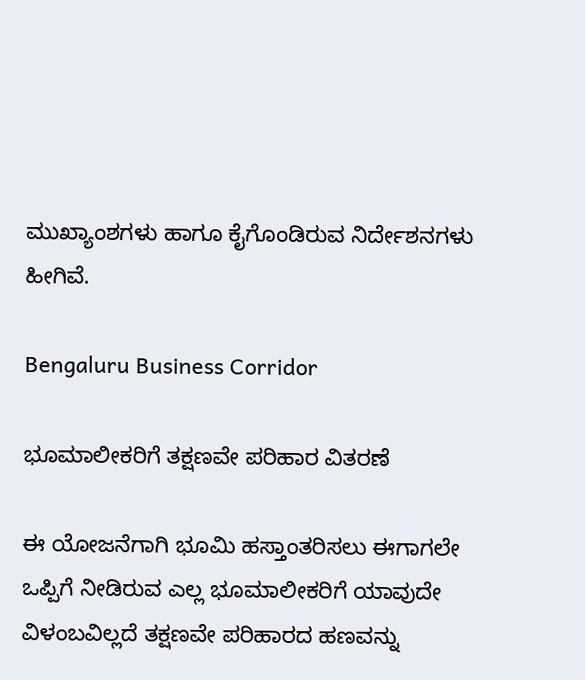ಮುಖ್ಯಾಂಶಗಳು ಹಾಗೂ ಕೈಗೊಂಡಿರುವ ನಿರ್ದೇಶನಗಳು ಹೀಗಿವೆ.

Bengaluru Business Corridor

ಭೂಮಾಲೀಕರಿಗೆ ತಕ್ಷಣವೇ ಪರಿಹಾರ ವಿತರಣೆ

ಈ ಯೋಜನೆಗಾಗಿ ಭೂಮಿ ಹಸ್ತಾಂತರಿಸಲು ಈಗಾಗಲೇ ಒಪ್ಪಿಗೆ ನೀಡಿರುವ ಎಲ್ಲ ಭೂಮಾಲೀಕರಿಗೆ ಯಾವುದೇ ವಿಳಂಬವಿಲ್ಲದೆ ತಕ್ಷಣವೇ ಪರಿಹಾರದ ಹಣವನ್ನು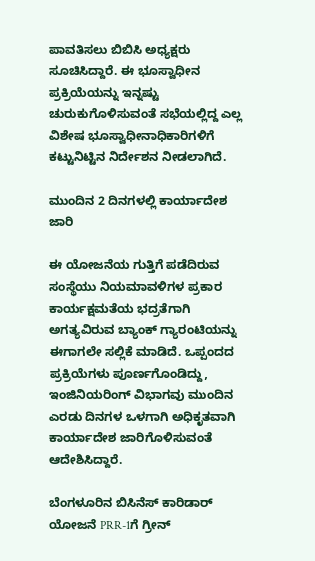ಪಾವತಿಸಲು ಬಿಬಿಸಿ ಅಧ್ಯಕ್ಷರು ಸೂಚಿಸಿದ್ದಾರೆ. ಈ ಭೂಸ್ವಾಧೀನ ಪ್ರಕ್ರಿಯೆಯನ್ನು ಇನ್ನಷ್ಟು ಚುರುಕುಗೊಳಿಸುವಂತೆ ಸಭೆಯಲ್ಲಿದ್ದ ಎಲ್ಲ ವಿಶೇಷ ಭೂಸ್ವಾಧೀನಾಧಿಕಾರಿಗಳಿಗೆ ಕಟ್ಟುನಿಟ್ಟಿನ ನಿರ್ದೇಶನ ನೀಡಲಾಗಿದೆ.

ಮುಂದಿನ 2 ದಿನಗಳಲ್ಲಿ ಕಾರ್ಯಾದೇಶ ಜಾರಿ

ಈ ಯೋಜನೆಯ ಗುತ್ತಿಗೆ ಪಡೆದಿರುವ ಸಂಸ್ಥೆಯು ನಿಯಮಾವಳಿಗಳ ಪ್ರಕಾರ ಕಾರ್ಯಕ್ಷಮತೆಯ ಭದ್ರತೆಗಾಗಿ ಅಗತ್ಯವಿರುವ ಬ್ಯಾಂಕ್ ಗ್ಯಾರಂಟಿಯನ್ನು ಈಗಾಗಲೇ ಸಲ್ಲಿಕೆ ಮಾಡಿದೆ. ಒಪ್ಪಂದದ ಪ್ರಕ್ರಿಯೆಗಳು ಪೂರ್ಣಗೊಂಡಿದ್ದು, ಇಂಜಿನಿಯರಿಂಗ್ ವಿಭಾಗವು ಮುಂದಿನ ಎರಡು ದಿನಗಳ ಒಳಗಾಗಿ ಅಧಿಕೃತವಾಗಿ ಕಾರ್ಯಾದೇಶ ಜಾರಿಗೊಳಿಸುವಂತೆ ಆದೇಶಿಸಿದ್ದಾರೆ.

ಬೆಂಗಳೂರಿನ ಬಿಸಿನೆಸ್ ಕಾರಿಡಾರ್ ಯೋಜನೆ PRR-1ಗೆ ಗ್ರೀನ್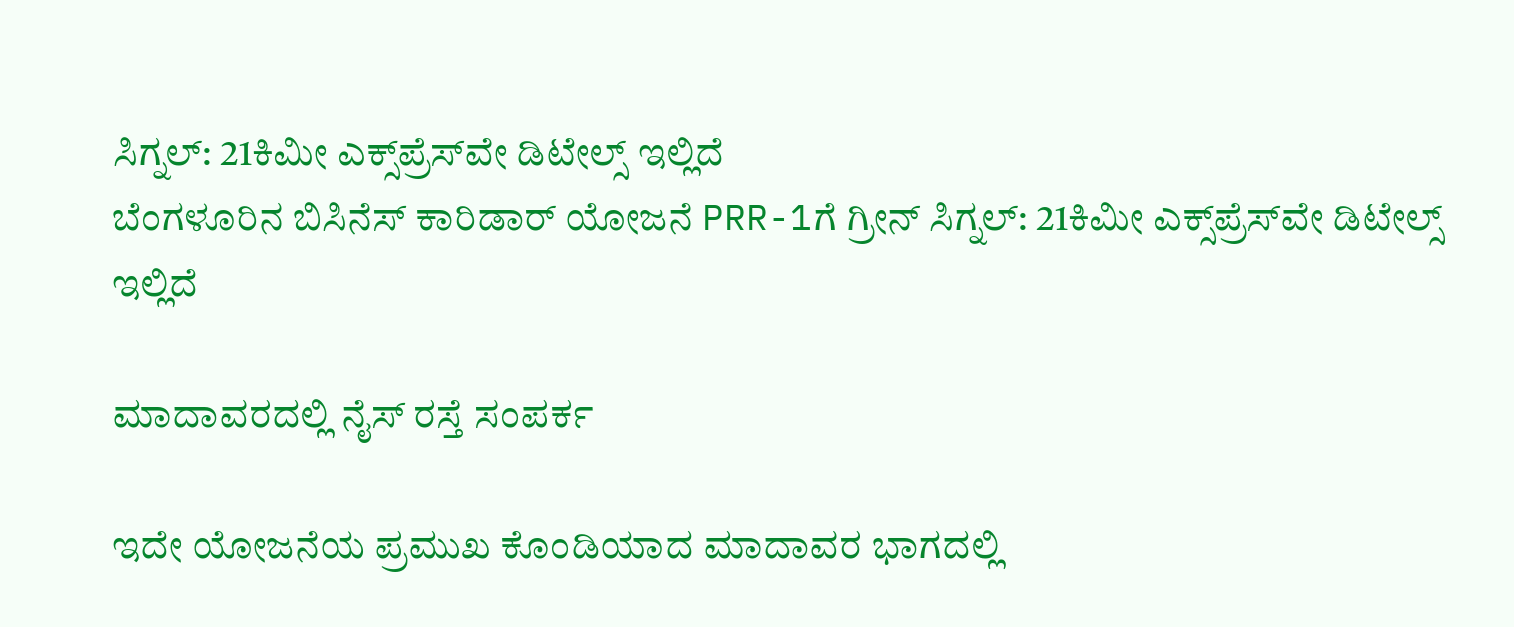ಸಿಗ್ನಲ್: 21ಕಿಮೀ ಎಕ್ಸ್‌ಪ್ರೆಸ್‌ವೇ ಡಿಟೇಲ್ಸ್ ಇಲ್ಲಿದೆ
ಬೆಂಗಳೂರಿನ ಬಿಸಿನೆಸ್ ಕಾರಿಡಾರ್ ಯೋಜನೆ PRR-1ಗೆ ಗ್ರೀನ್ ಸಿಗ್ನಲ್: 21ಕಿಮೀ ಎಕ್ಸ್‌ಪ್ರೆಸ್‌ವೇ ಡಿಟೇಲ್ಸ್ ಇಲ್ಲಿದೆ

ಮಾದಾವರದಲ್ಲಿ ನೈಸ್‌ ರಸ್ತೆ ಸಂಪರ್ಕ

ಇದೇ ಯೋಜನೆಯ ಪ್ರಮುಖ ಕೊಂಡಿಯಾದ ಮಾದಾವರ ಭಾಗದಲ್ಲಿ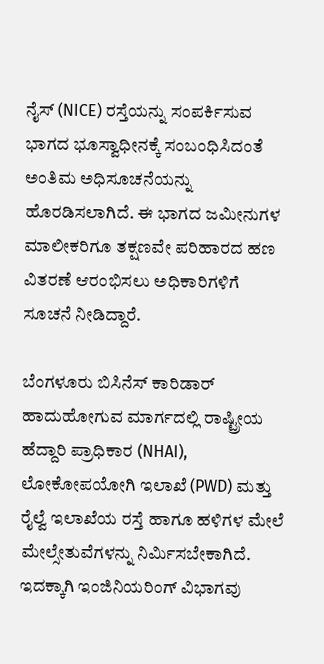ನೈಸ್ (NICE) ರಸ್ತೆಯನ್ನು ಸಂಪರ್ಕಿಸುವ ಭಾಗದ ಭೂಸ್ವಾಧೀನಕ್ಕೆ ಸಂಬಂಧಿಸಿದಂತೆ ಅಂತಿಮ ಅಧಿಸೂಚನೆಯನ್ನು ಹೊರಡಿಸಲಾಗಿದೆ. ಈ ಭಾಗದ ಜಮೀನುಗಳ ಮಾಲೀಕರಿಗೂ ತಕ್ಷಣವೇ ಪರಿಹಾರದ ಹಣ ವಿತರಣೆ ಆರಂಭಿಸಲು ಅಧಿಕಾರಿಗಳಿಗೆ ಸೂಚನೆ ನೀಡಿದ್ದಾರೆ.

ಬೆಂಗಳೂರು ಬಿಸಿನೆಸ್ ಕಾರಿಡಾರ್ ಹಾದುಹೋಗುವ ಮಾರ್ಗದಲ್ಲಿ ರಾಷ್ಟ್ರೀಯ ಹೆದ್ದಾರಿ ಪ್ರಾಧಿಕಾರ (NHAI), ಲೋಕೋಪಯೋಗಿ ಇಲಾಖೆ (PWD) ಮತ್ತು ರೈಲ್ವೆ ಇಲಾಖೆಯ ರಸ್ತೆ ಹಾಗೂ ಹಳಿಗಳ ಮೇಲೆ ಮೇಲ್ಸೇತುವೆಗಳನ್ನು ನಿರ್ಮಿಸಬೇಕಾಗಿದೆ. ಇದಕ್ಕಾಗಿ ಇಂಜಿನಿಯರಿಂಗ್ ವಿಭಾಗವು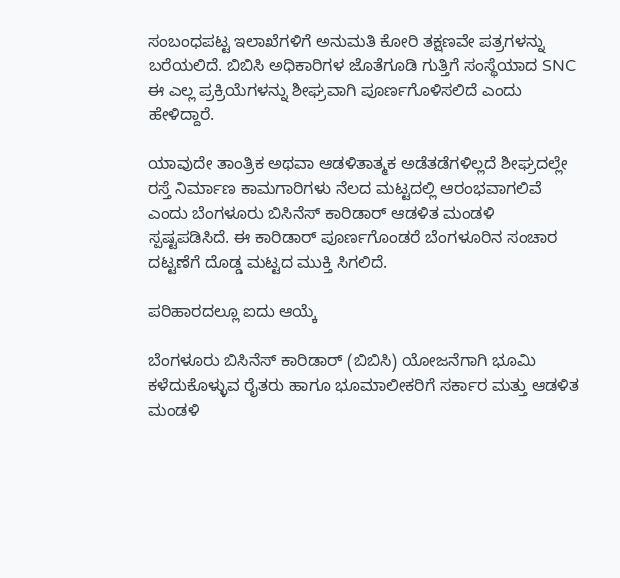ಸಂಬಂಧಪಟ್ಟ ಇಲಾಖೆಗಳಿಗೆ ಅನುಮತಿ ಕೋರಿ ತಕ್ಷಣವೇ ಪತ್ರಗಳನ್ನು ಬರೆಯಲಿದೆ. ಬಿಬಿಸಿ ಅಧಿಕಾರಿಗಳ ಜೊತೆಗೂಡಿ ಗುತ್ತಿಗೆ ಸಂಸ್ಥೆಯಾದ SNC ಈ ಎಲ್ಲ ಪ್ರಕ್ರಿಯೆಗಳನ್ನು ಶೀಘ್ರವಾಗಿ ಪೂರ್ಣಗೊಳಿಸಲಿದೆ ಎಂದು ಹೇಳಿದ್ದಾರೆ.

ಯಾವುದೇ ತಾಂತ್ರಿಕ ಅಥವಾ ಆಡಳಿತಾತ್ಮಕ ಅಡೆತಡೆಗಳಿಲ್ಲದೆ ಶೀಘ್ರದಲ್ಲೇ ರಸ್ತೆ ನಿರ್ಮಾಣ ಕಾಮಗಾರಿಗಳು ನೆಲದ ಮಟ್ಟದಲ್ಲಿ ಆರಂಭವಾಗಲಿವೆ ಎಂದು ಬೆಂಗಳೂರು ಬಿಸಿನೆಸ್ ಕಾರಿಡಾರ್ ಆಡಳಿತ ಮಂಡಳಿ ಸ್ಪಷ್ಟಪಡಿಸಿದೆ. ಈ ಕಾರಿಡಾರ್ ಪೂರ್ಣಗೊಂಡರೆ ಬೆಂಗಳೂರಿನ ಸಂಚಾರ ದಟ್ಟಣೆಗೆ ದೊಡ್ಡ ಮಟ್ಟದ ಮುಕ್ತಿ ಸಿಗಲಿದೆ.

ಪರಿಹಾರದಲ್ಲೂ ಐದು ಆಯ್ಕೆ

ಬೆಂಗಳೂರು ಬಿಸಿನೆಸ್ ಕಾರಿಡಾರ್ (ಬಿಬಿಸಿ) ಯೋಜನೆಗಾಗಿ ಭೂಮಿ ಕಳೆದುಕೊಳ್ಳುವ ರೈತರು ಹಾಗೂ ಭೂಮಾಲೀಕರಿಗೆ ಸರ್ಕಾರ ಮತ್ತು ಆಡಳಿತ ಮಂಡಳಿ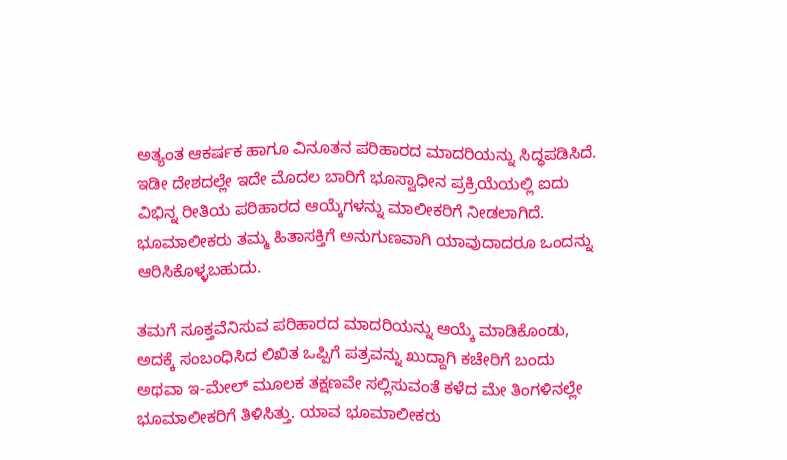ಅತ್ಯಂತ ಆಕರ್ಷಕ ಹಾಗೂ ವಿನೂತನ ಪರಿಹಾರದ ಮಾದರಿಯನ್ನು ಸಿದ್ಧಪಡಿಸಿದೆ. ಇಡೀ ದೇಶದಲ್ಲೇ ಇದೇ ಮೊದಲ ಬಾರಿಗೆ ಭೂಸ್ವಾಧೀನ ಪ್ರಕ್ರಿಯೆಯಲ್ಲಿ ಐದು ವಿಭಿನ್ನ ರೀತಿಯ ಪರಿಹಾರದ ಆಯ್ಕೆಗಳನ್ನು ಮಾಲೀಕರಿಗೆ ನೀಡಲಾಗಿದೆ. ಭೂಮಾಲೀಕರು ತಮ್ಮ ಹಿತಾಸಕ್ತಿಗೆ ಅನುಗುಣವಾಗಿ ಯಾವುದಾದರೂ ಒಂದನ್ನು ಆರಿಸಿಕೊಳ್ಳಬಹುದು.

ತಮಗೆ ಸೂಕ್ತವೆನಿಸುವ ಪರಿಹಾರದ ಮಾದರಿಯನ್ನು ಆಯ್ಕೆ ಮಾಡಿಕೊಂಡು, ಅದಕ್ಕೆ ಸಂಬಂಧಿಸಿದ ಲಿಖಿತ ಒಪ್ಪಿಗೆ ಪತ್ರವನ್ನು ಖುದ್ದಾಗಿ ಕಚೇರಿಗೆ ಬಂದು ಅಥವಾ ಇ-ಮೇಲ್ ಮೂಲಕ ತಕ್ಷಣವೇ ಸಲ್ಲಿಸುವಂತೆ ಕಳೆದ ಮೇ ತಿಂಗಳಿನಲ್ಲೇ ಭೂಮಾಲೀಕರಿಗೆ ತಿಳಿಸಿತ್ತು. ಯಾವ ಭೂಮಾಲೀಕರು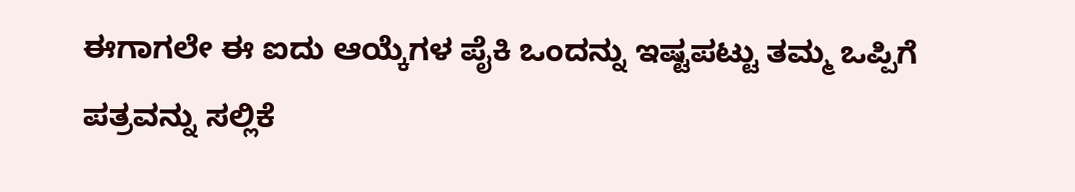ಈಗಾಗಲೇ ಈ ಐದು ಆಯ್ಕೆಗಳ ಪೈಕಿ ಒಂದನ್ನು ಇಷ್ಟಪಟ್ಟು ತಮ್ಮ ಒಪ್ಪಿಗೆ ಪತ್ರವನ್ನು ಸಲ್ಲಿಕೆ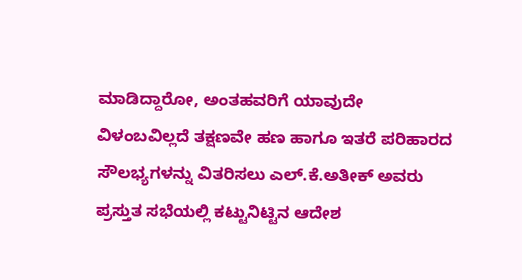ಮಾಡಿದ್ದಾರೋ, ಅಂತಹವರಿಗೆ ಯಾವುದೇ ವಿಳಂಬವಿಲ್ಲದೆ ತಕ್ಷಣವೇ ಹಣ ಹಾಗೂ ಇತರೆ ಪರಿಹಾರದ ಸೌಲಭ್ಯಗಳನ್ನು ವಿತರಿಸಲು ಎಲ್.ಕೆ.ಅತೀಕ್ ಅವರು ಪ್ರಸ್ತುತ ಸಭೆಯಲ್ಲಿ ಕಟ್ಟುನಿಟ್ಟಿನ ಆದೇಶ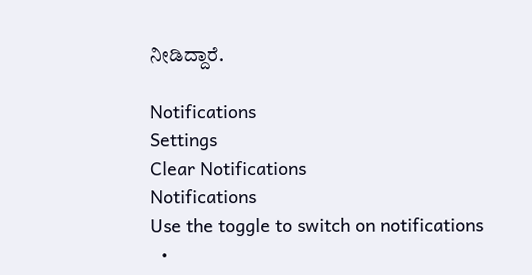ನೀಡಿದ್ದಾರೆ.

Notifications
Settings
Clear Notifications
Notifications
Use the toggle to switch on notifications
  •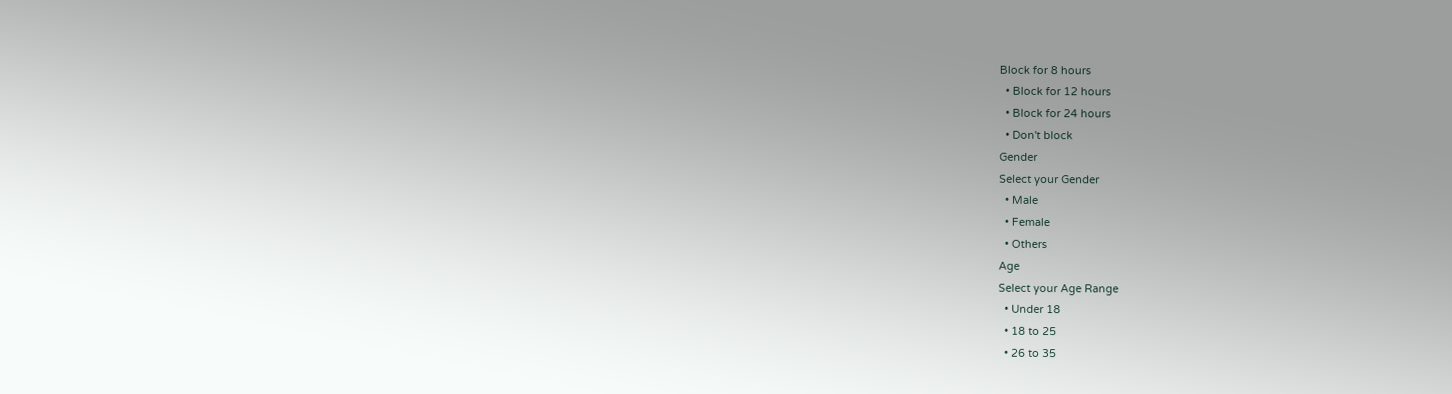Block for 8 hours
  • Block for 12 hours
  • Block for 24 hours
  • Don't block
Gender
Select your Gender
  • Male
  • Female
  • Others
Age
Select your Age Range
  • Under 18
  • 18 to 25
  • 26 to 35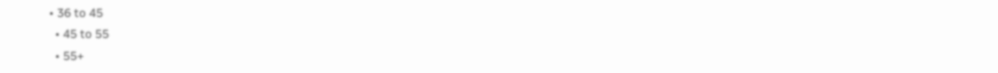• 36 to 45
  • 45 to 55
  • 55+